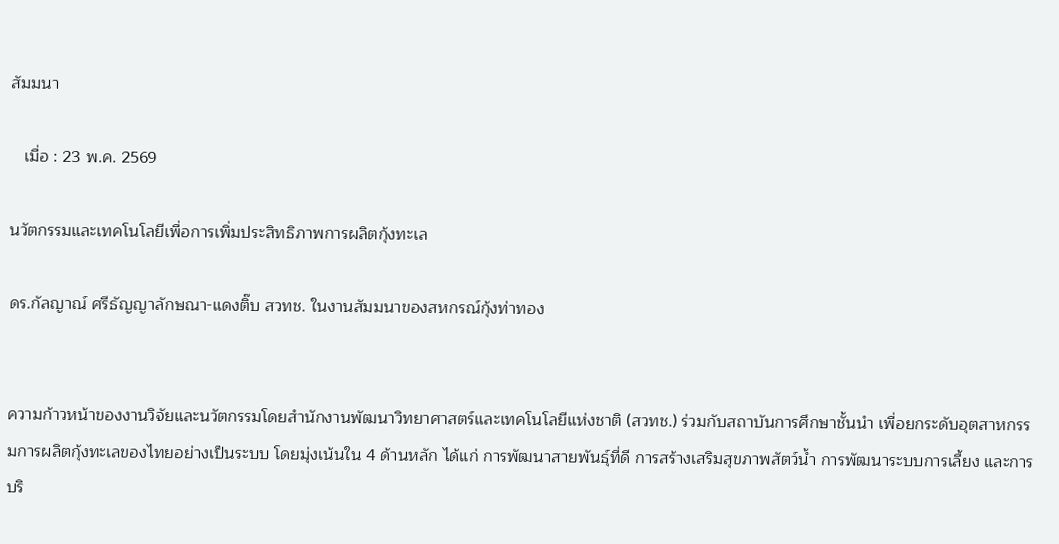สัมมนา

   เมื่อ : 23 พ.ค. 2569

นวัตกรรมและเทคโนโลยีเพื่อการเพิ่มประสิทธิภาพการผลิตกุ้งทะเล

ดร.กัลญาณ์ ศรีธัญญาลักษณา-แดงติ๊บ สวทช. ในงานสัมมนาของสหกรณ์กุ้งท่าทอง


ความก้าวหน้าของงานวิจัยและนวัตกรรมโดยสำนักงานพัฒนาวิทยาศาสตร์และเทคโนโลยีแห่งชาติ (สวทช.) ร่วมกับสถาบันการศึกษาชั้นนำ เพื่อยกระดับอุตสาหกรรมการผลิตกุ้งทะเลของไทยอย่างเป็นระบบ โดยมุ่งเน้นใน 4 ด้านหลัก ได้แก่ การพัฒนาสายพันธุ์ที่ดี การสร้างเสริมสุขภาพสัตว์น้ำ การพัฒนาระบบการเลี้ยง และการบริ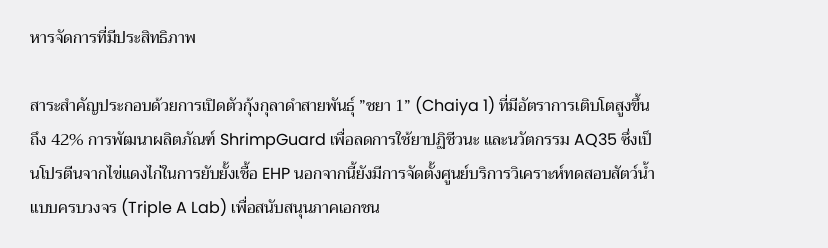หารจัดการที่มีประสิทธิภาพ

สาระสำคัญประกอบด้วยการเปิดตัวกุ้งกุลาดำสายพันธุ์ ”ชยา 1” (Chaiya 1) ที่มีอัตราการเติบโตสูงขึ้นถึง 42% การพัฒนาผลิตภัณฑ์ ShrimpGuard เพื่อลดการใช้ยาปฏิชีวนะ และนวัตกรรม AQ35 ซึ่งเป็นโปรตีนจากไข่แดงไก่ในการยับยั้งเชื้อ EHP นอกจากนี้ยังมีการจัดตั้งศูนย์บริการวิเคราะห์ทดสอบสัตว์น้ำแบบครบวงจร (Triple A Lab) เพื่อสนับสนุนภาคเอกชน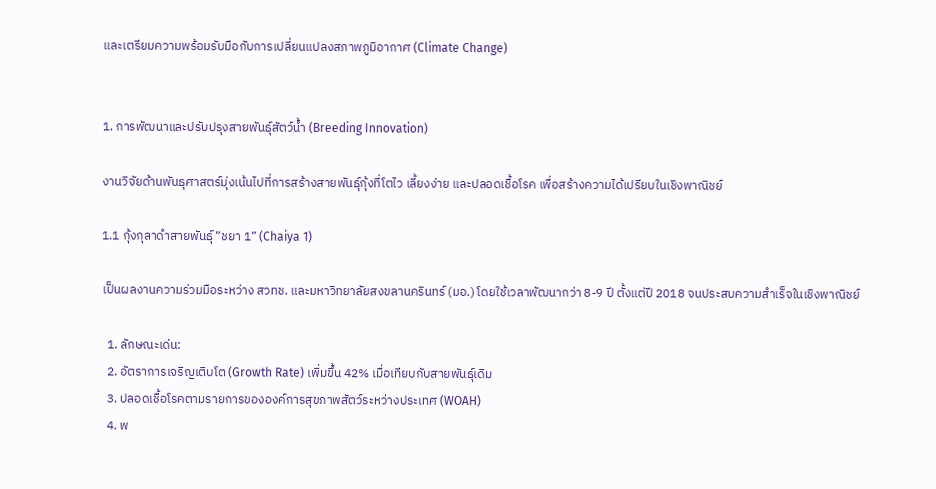และเตรียมความพร้อมรับมือกับการเปลี่ยนแปลงสภาพภูมิอากาศ (Climate Change)


1. การพัฒนาและปรับปรุงสายพันธุ์สัตว์น้ำ (Breeding Innovation)

งานวิจัยด้านพันธุศาสตร์มุ่งเน้นไปที่การสร้างสายพันธุ์กุ้งที่โตไว เลี้ยงง่าย และปลอดเชื้อโรค เพื่อสร้างความได้เปรียบในเชิงพาณิชย์

1.1 กุ้งกุลาดำสายพันธุ์ ”ชยา 1” (Chaiya 1)

เป็นผลงานความร่วมมือระหว่าง สวทช. และมหาวิทยาลัยสงขลานครินทร์ (มอ.) โดยใช้เวลาพัฒนากว่า 8-9 ปี ตั้งแต่ปี 2018 จนประสบความสำเร็จในเชิงพาณิชย์

  1. ลักษณะเด่น:
  2. อัตราการเจริญเติบโต (Growth Rate) เพิ่มขึ้น 42% เมื่อเทียบกับสายพันธุ์เดิม
  3. ปลอดเชื้อโรคตามรายการขององค์การสุขภาพสัตว์ระหว่างประเทศ (WOAH)
  4. พ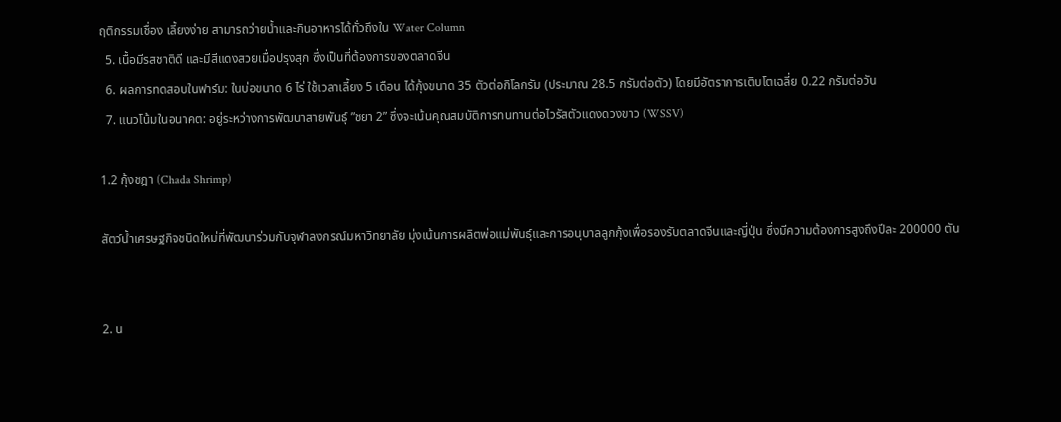ฤติกรรมเชื่อง เลี้ยงง่าย สามารถว่ายน้ำและกินอาหารได้ทั่วถึงใน Water Column
  5. เนื้อมีรสชาติดี และมีสีแดงสวยเมื่อปรุงสุก ซึ่งเป็นที่ต้องการของตลาดจีน
  6. ผลการทดสอบในฟาร์ม: ในบ่อขนาด 6 ไร่ ใช้เวลาเลี้ยง 5 เดือน ได้กุ้งขนาด 35 ตัวต่อกิโลกรัม (ประมาณ 28.5 กรัมต่อตัว) โดยมีอัตราการเติบโตเฉลี่ย 0.22 กรัมต่อวัน
  7. แนวโน้มในอนาคต: อยู่ระหว่างการพัฒนาสายพันธุ์ ”ชยา 2” ซึ่งจะเน้นคุณสมบัติการทนทานต่อไวรัสตัวแดงดวงขาว (WSSV)

1.2 กุ้งชฎา (Chada Shrimp)

สัตว์น้ำเศรษฐกิจชนิดใหม่ที่พัฒนาร่วมกับจุฬาลงกรณ์มหาวิทยาลัย มุ่งเน้นการผลิตพ่อแม่พันธุ์และการอนุบาลลูกกุ้งเพื่อรองรับตลาดจีนและญี่ปุ่น ซึ่งมีความต้องการสูงถึงปีละ 200000 ตัน


2. น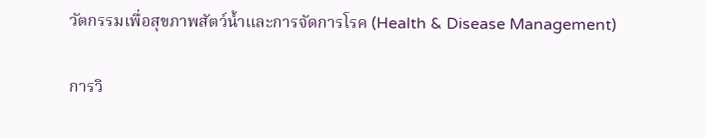วัตกรรมเพื่อสุขภาพสัตว์น้ำและการจัดการโรค (Health & Disease Management)

การวิ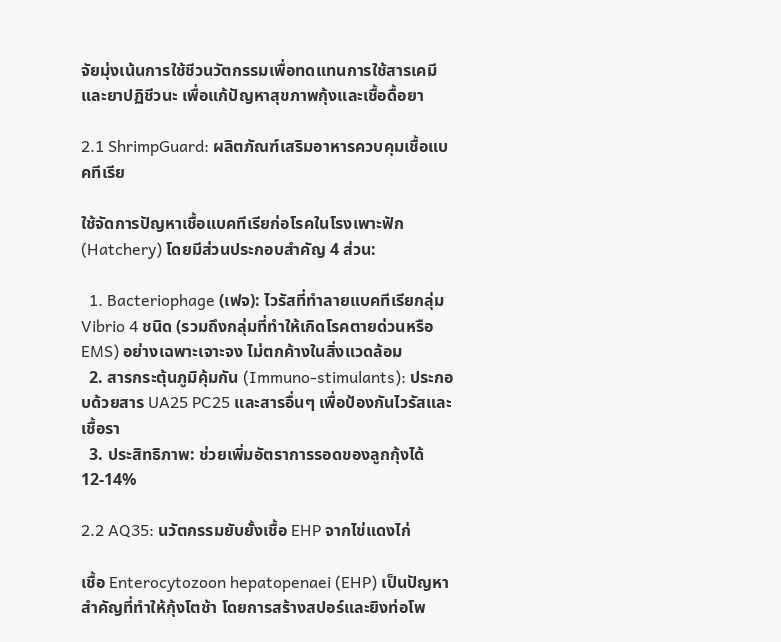จัยมุ่งเน้นการใช้ชีวนวัตกรรมเพื่อทดแทนการใช้สารเคมีและยาปฏิชีวนะ เพื่อแก้ปัญหาสุขภาพกุ้งและเชื้อดื้อยา

2.1 ShrimpGuard: ผลิตภัณฑ์เสริมอาหารควบคุมเชื้อแบคทีเรีย

ใช้จัดการปัญหาเชื้อแบคทีเรียก่อโรคในโรงเพาะฟัก (Hatchery) โดยมีส่วนประกอบสำคัญ 4 ส่วน:

  1. Bacteriophage (เฟจ): ไวรัสที่ทำลายแบคทีเรียกลุ่ม Vibrio 4 ชนิด (รวมถึงกลุ่มที่ทำให้เกิดโรคตายด่วนหรือ EMS) อย่างเฉพาะเจาะจง ไม่ตกค้างในสิ่งแวดล้อม
  2. สารกระตุ้นภูมิคุ้มกัน (Immuno-stimulants): ประกอบด้วยสาร UA25 PC25 และสารอื่นๆ เพื่อป้องกันไวรัสและเชื้อรา
  3. ประสิทธิภาพ: ช่วยเพิ่มอัตราการรอดของลูกกุ้งได้ 12-14%

2.2 AQ35: นวัตกรรมยับยั้งเชื้อ EHP จากไข่แดงไก่

เชื้อ Enterocytozoon hepatopenaei (EHP) เป็นปัญหาสำคัญที่ทำให้กุ้งโตช้า โดยการสร้างสปอร์และยิงท่อโพ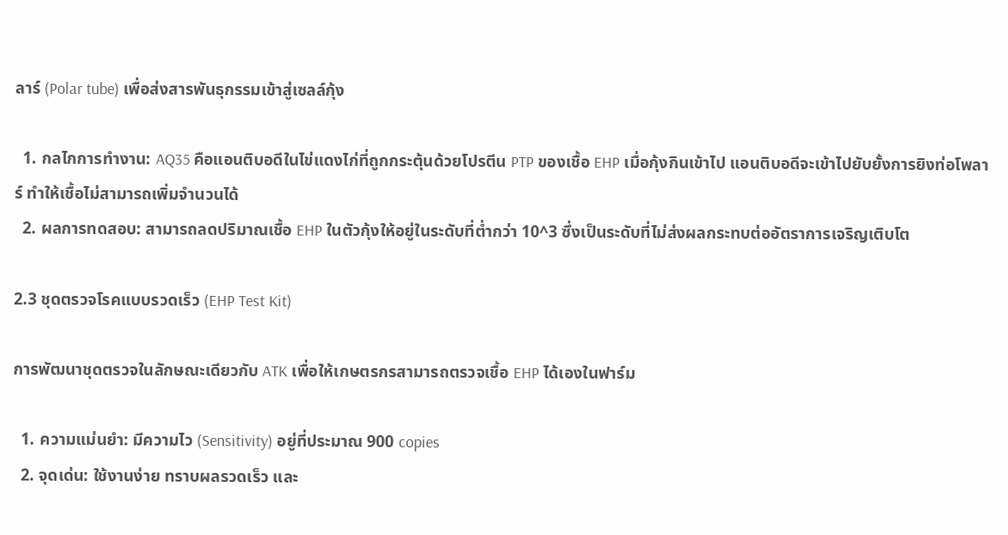ลาร์ (Polar tube) เพื่อส่งสารพันธุกรรมเข้าสู่เซลล์กุ้ง

  1. กลไกการทำงาน: AQ35 คือแอนติบอดีในไข่แดงไก่ที่ถูกกระตุ้นด้วยโปรตีน PTP ของเชื้อ EHP เมื่อกุ้งกินเข้าไป แอนติบอดีจะเข้าไปยับยั้งการยิงท่อโพลาร์ ทำให้เชื้อไม่สามารถเพิ่มจำนวนได้
  2. ผลการทดสอบ: สามารถลดปริมาณเชื้อ EHP ในตัวกุ้งให้อยู่ในระดับที่ต่ำกว่า 10^3 ซึ่งเป็นระดับที่ไม่ส่งผลกระทบต่ออัตราการเจริญเติบโต

2.3 ชุดตรวจโรคแบบรวดเร็ว (EHP Test Kit)

การพัฒนาชุดตรวจในลักษณะเดียวกับ ATK เพื่อให้เกษตรกรสามารถตรวจเชื้อ EHP ได้เองในฟาร์ม

  1. ความแม่นยำ: มีความไว (Sensitivity) อยู่ที่ประมาณ 900 copies
  2. จุดเด่น: ใช้งานง่าย ทราบผลรวดเร็ว และ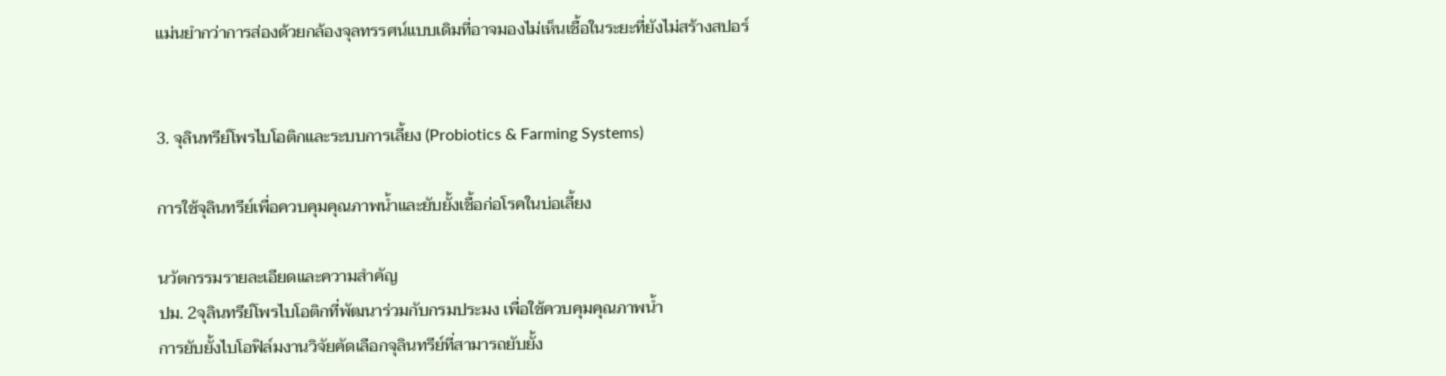แม่นยำกว่าการส่องด้วยกล้องจุลทรรศน์แบบเดิมที่อาจมองไม่เห็นเชื้อในระยะที่ยังไม่สร้างสปอร์


3. จุลินทรีย์โพรไบโอติกและระบบการเลี้ยง (Probiotics & Farming Systems)

การใช้จุลินทรีย์เพื่อควบคุมคุณภาพน้ำและยับยั้งเชื้อก่อโรคในบ่อเลี้ยง

นวัตกรรมรายละเอียดและความสำคัญ
ปม. 2จุลินทรีย์โพรไบโอติกที่พัฒนาร่วมกับกรมประมง เพื่อใช้ควบคุมคุณภาพน้ำ
การยับยั้งไบโอฟิล์มงานวิจัยคัดเลือกจุลินทรีย์ที่สามารถยับยั้ง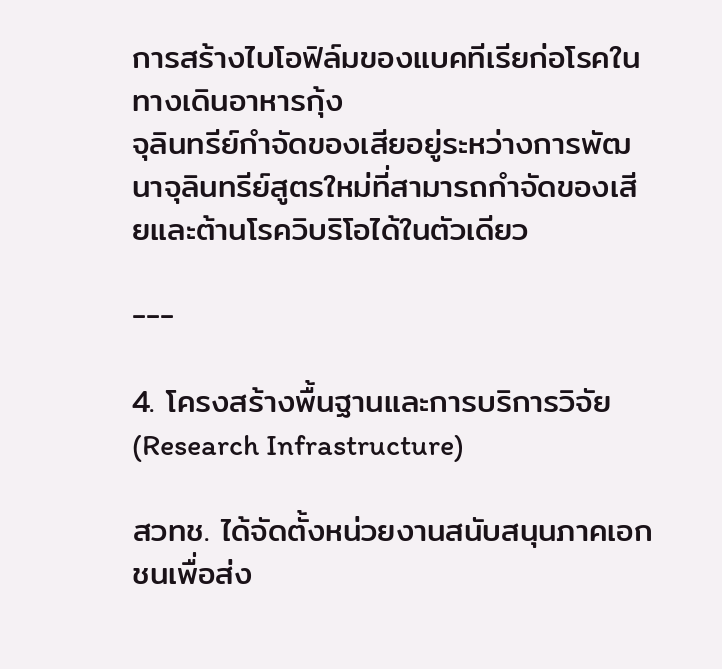การสร้างไบโอฟิล์มของแบคทีเรียก่อโรคในทางเดินอาหารกุ้ง
จุลินทรีย์กำจัดของเสียอยู่ระหว่างการพัฒนาจุลินทรีย์สูตรใหม่ที่สามารถกำจัดของเสียและต้านโรควิบริโอได้ในตัวเดียว

---

4. โครงสร้างพื้นฐานและการบริการวิจัย (Research Infrastructure)

สวทช. ได้จัดตั้งหน่วยงานสนับสนุนภาคเอกชนเพื่อส่ง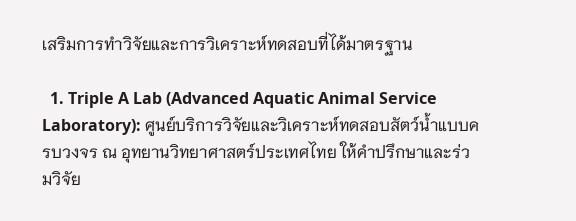เสริมการทำวิจัยและการวิเคราะห์ทดสอบที่ได้มาตรฐาน

  1. Triple A Lab (Advanced Aquatic Animal Service Laboratory): ศูนย์บริการวิจัยและวิเคราะห์ทดสอบสัตว์น้ำแบบครบวงจร ณ อุทยานวิทยาศาสตร์ประเทศไทย ให้คำปรึกษาและร่วมวิจัย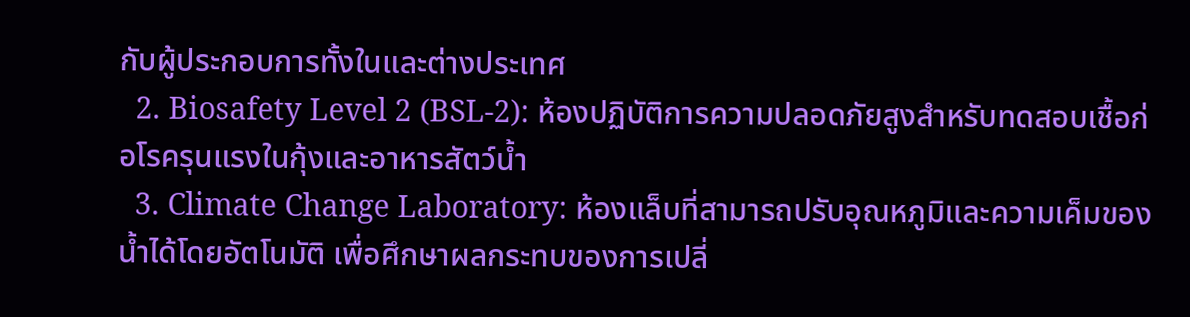กับผู้ประกอบการทั้งในและต่างประเทศ
  2. Biosafety Level 2 (BSL-2): ห้องปฏิบัติการความปลอดภัยสูงสำหรับทดสอบเชื้อก่อโรครุนแรงในกุ้งและอาหารสัตว์น้ำ
  3. Climate Change Laboratory: ห้องแล็บที่สามารถปรับอุณหภูมิและความเค็มของน้ำได้โดยอัตโนมัติ เพื่อศึกษาผลกระทบของการเปลี่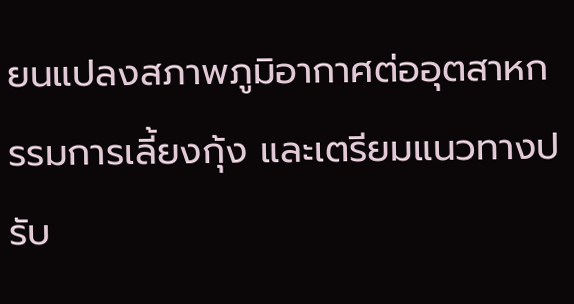ยนแปลงสภาพภูมิอากาศต่ออุตสาหกรรมการเลี้ยงกุ้ง และเตรียมแนวทางปรับ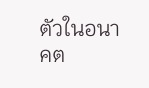ตัวในอนาคต